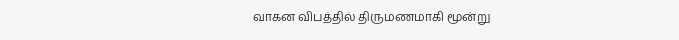வாகன விபத்தில் திருமணமாகி மூன்று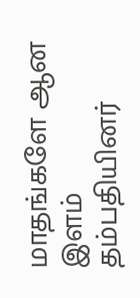மாதங்களே ஆன இளம் தம்பதியினர்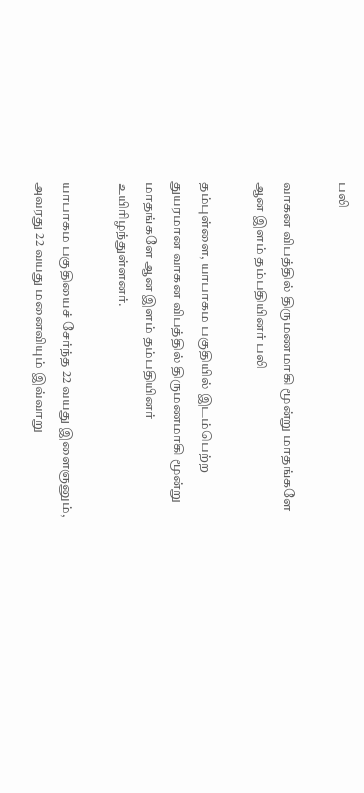பலி

வாகன விபத்தில் திருமணமாகி மூன்று மாதங்களே ஆன இளம் தம்பதியினர் பலி

தம்புள்ளை, யாபாகம பகுதியில் இடம்பெற்ற துயரமான வாகன விபத்தில் திருமணமாகி மூன்று மாதங்களே ஆன இளம் தம்பதியினர் உயிரிழந்துள்ளனர்.

யாபாகம பகுதியைச் சேர்ந்த 22 வயது இளைஞனும், அவரது 22 வயது மனைவியும் இவ்வாறு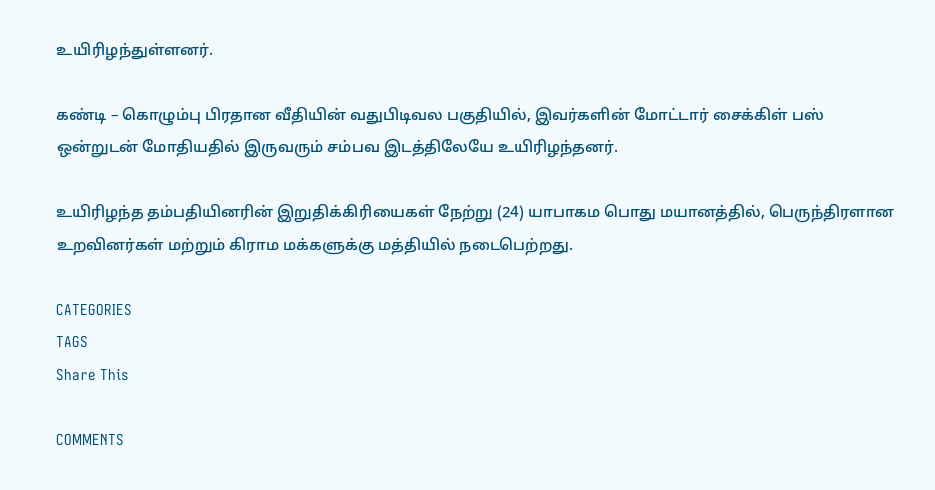உயிரிழந்துள்ளனர்.

கண்டி – கொழும்பு பிரதான வீதியின் வதுபிடிவல பகுதியில், இவர்களின் மோட்டார் சைக்கிள் பஸ் ஒன்றுடன் மோதியதில் இருவரும் சம்பவ இடத்திலேயே உயிரிழந்தனர்.

உயிரிழந்த தம்பதியினரின் இறுதிக்கிரியைகள் நேற்று (24) யாபாகம பொது மயானத்தில், பெருந்திரளான உறவினர்கள் மற்றும் கிராம மக்களுக்கு மத்தியில் நடைபெற்றது.

CATEGORIES
TAGS
Share This

COMMENTS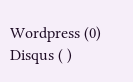Wordpress (0)
Disqus ( )